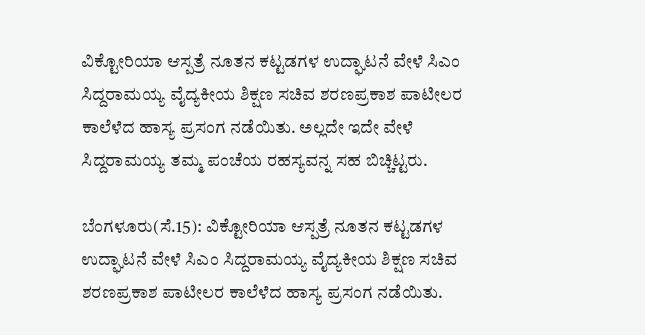ವಿಕ್ಟೋರಿಯಾ ಆಸ್ಪತ್ರೆ ನೂತನ ಕಟ್ಟಡಗಳ ಉದ್ಘಾಟನೆ ವೇಳೆ ಸಿಎಂ ಸಿದ್ದರಾಮಯ್ಯ ವೈದ್ಯಕೀಯ ಶಿಕ್ಷಣ ಸಚಿವ ಶರಣಪ್ರಕಾಶ ಪಾಟೀಲರ ಕಾಲೆಳೆದ ಹಾಸ್ಯ ಪ್ರಸಂಗ ನಡೆಯಿತು. ಅಲ್ಲದೇ ಇದೇ ವೇಳೆ ಸಿದ್ದರಾಮಯ್ಯ ತಮ್ಮ ಪಂಚೆಯ ರಹಸ್ಯವನ್ನ ಸಹ ಬಿಚ್ಚಿಟ್ಟರು.

ಬೆಂಗಳೂರು(ಸೆ.15): ವಿಕ್ಟೋರಿಯಾ ಆಸ್ಪತ್ರೆ ನೂತನ ಕಟ್ಟಡಗಳ ಉದ್ಘಾಟನೆ ವೇಳೆ ಸಿಎಂ ಸಿದ್ದರಾಮಯ್ಯ ವೈದ್ಯಕೀಯ ಶಿಕ್ಷಣ ಸಚಿವ ಶರಣಪ್ರಕಾಶ ಪಾಟೀಲರ ಕಾಲೆಳೆದ ಹಾಸ್ಯ ಪ್ರಸಂಗ ನಡೆಯಿತು.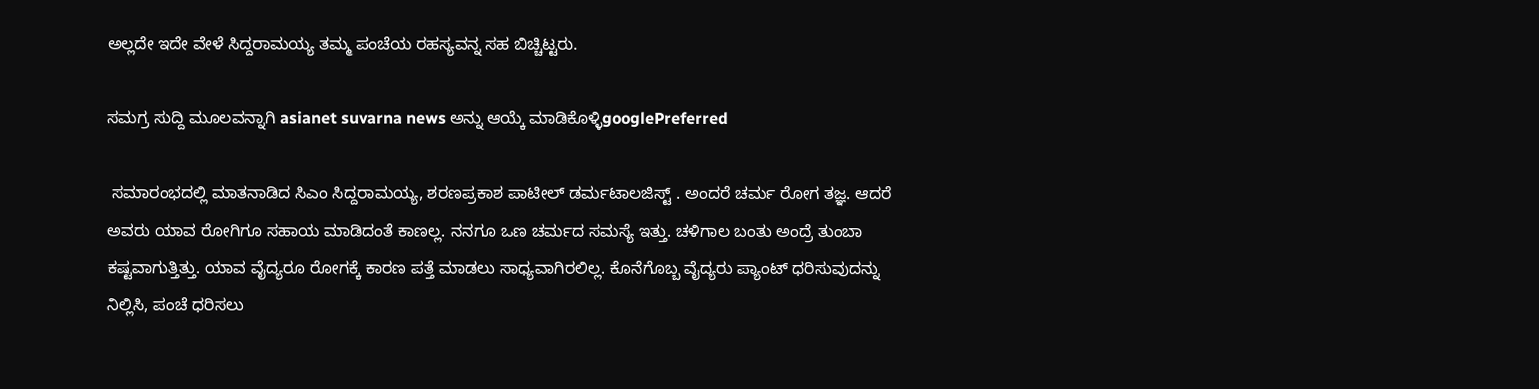ಅಲ್ಲದೇ ಇದೇ ವೇಳೆ ಸಿದ್ದರಾಮಯ್ಯ ತಮ್ಮ ಪಂಚೆಯ ರಹಸ್ಯವನ್ನ ಸಹ ಬಿಚ್ಚಿಟ್ಟರು.

ಸಮಗ್ರ ಸುದ್ದಿ ಮೂಲವನ್ನಾಗಿ asianet suvarna news ಅನ್ನು ಆಯ್ಕೆ ಮಾಡಿಕೊಳ್ಳಿgooglePreferred

 ಸಮಾರಂಭದಲ್ಲಿ ಮಾತನಾಡಿದ ಸಿಎಂ ಸಿದ್ದರಾಮಯ್ಯ, ಶರಣಪ್ರಕಾಶ ಪಾಟೀಲ್ ಡರ್ಮಟಾಲಜಿಸ್ಟ್ . ಅಂದರೆ ಚರ್ಮ ರೋಗ ತಜ್ಞ. ಆದರೆ ಅವರು ಯಾವ ರೋಗಿಗೂ ಸಹಾಯ ಮಾಡಿದಂತೆ ಕಾಣಲ್ಲ. ನನಗೂ ಒಣ ಚರ್ಮದ ಸಮಸ್ಯೆ ಇತ್ತು. ಚಳಿಗಾಲ ಬಂತು ಅಂದ್ರೆ ತುಂಬಾ ಕಷ್ಟವಾಗುತ್ತಿತ್ತು. ಯಾವ ವೈದ್ಯರೂ ರೋಗಕ್ಕೆ ಕಾರಣ ಪತ್ತೆ ಮಾಡಲು ಸಾಧ್ಯವಾಗಿರಲಿಲ್ಲ. ಕೊನೆಗೊಬ್ಬ ವೈದ್ಯರು ಪ್ಯಾಂಟ್ ಧರಿಸುವುದನ್ನು ನಿಲ್ಲಿಸಿ, ಪಂಚೆ ಧರಿಸಲು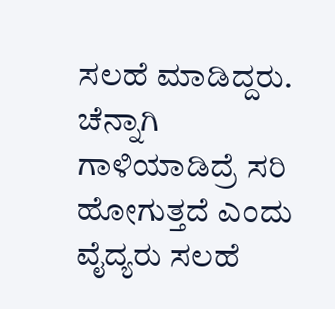ಸಲಹೆ ಮಾಡಿದ್ದರು. ಚೆನ್ನಾಗಿ ಗಾಳಿಯಾಡಿದ್ರೆ ಸರಿ ಹೋಗುತ್ತದೆ ಎಂದು ವೈದ್ಯರು ಸಲಹೆ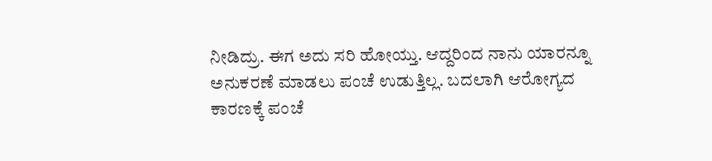ನೀಡಿದ್ರು. ಈಗ ಅದು ಸರಿ ಹೋಯ್ತು. ಆದ್ದರಿಂದ ನಾನು ಯಾರನ್ನೂ ಅನುಕರಣೆ ಮಾಡಲು ಪಂಚೆ ಉಡುತ್ತಿಲ್ಲ. ಬದಲಾಗಿ ಆರೋಗ್ಯದ ಕಾರಣಕ್ಕೆ ಪಂಚೆ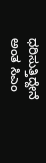ಧರಿಸುತ್ತಿದ್ದೇನೆ ಅಂತ ಸಿಎಂ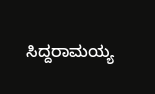ಸಿದ್ದರಾಮಯ್ಯ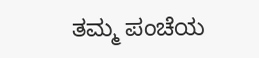ತಮ್ಮ ಪಂಚೆಯ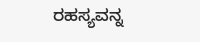ರಹಸ್ಯವನ್ನ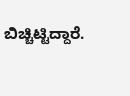ಬಿಚ್ಚಿಟ್ಟಿದ್ದಾರೆ.